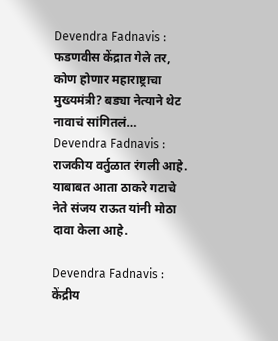Devendra Fadnavis : फडणवीस केंद्रात गेले तर, कोण होणार महाराष्ट्राचा मुख्यमंत्री? बड्या नेत्याने थेट नावाचं सांगितलं…
Devendra Fadnavis : राजकीय वर्तुळात रंगली आहे. याबाबत आता ठाकरे गटाचे नेते संजय राऊत यांनी मोठा दावा केला आहे.

Devendra Fadnavis : केंद्रीय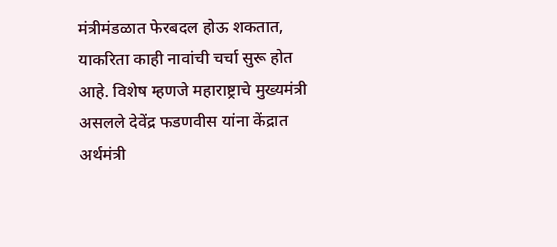मंत्रीमंडळात फेरबदल होऊ शकतात, याकरिता काही नावांची चर्चा सुरू होत आहे. विशेष म्हणजे महाराष्ट्राचे मुख्यमंत्री असलले देवेंद्र फडणवीस यांना केंद्रात अर्थमंत्री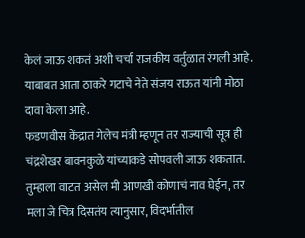केलं जाऊ शकतं अशी चर्चा राजकीय वर्तुळात रंगली आहे. याबाबत आता ठाकरे गटाचे नेते संजय राऊत यांनी मोठा दावा केला आहे.
फडणवीस केंद्रात गेलेच मंत्री म्हणून तर राज्याची सूत्र ही चंद्रशेखर बावनकुळे यांच्याकडे सोपवली जाऊ शकतात. तुम्हाला वाटत असेल मी आणखी कोणाचं नाव घेईन, तर मला जे चित्र दिसतंय त्यानुसार, विदर्भातील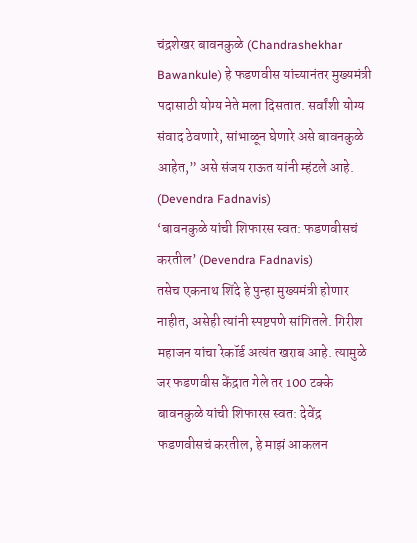चंद्रशेखर बावनकुळे (Chandrashekhar Bawankule) हे फडणवीस यांच्यानंतर मुख्यमंत्री पदासाठी योग्य नेते मला दिसतात. सर्वांशी योग्य संवाद ठेवणारे, सांभाळून घेणारे असे बावनकुळे आहेत,” असे संजय राऊत यांनी म्हंटले आहे. (Devendra Fadnavis)
‘बावनकुळे यांची शिफारस स्वत: फडणवीसचं करतील’ (Devendra Fadnavis)
तसेच एकनाथ शिंदे हे पुन्हा मुख्यमंत्री होणार नाहीत, असेही त्यांनी स्पष्टपणे सांगितले. गिरीश महाजन यांचा रेकॉर्ड अत्यंत खराब आहे. त्यामुळे जर फडणवीस केंद्रात गेले तर 100 टक्के बावनकुळे यांची शिफारस स्वत: देवेंद्र फडणवीसचं करतील, हे माझं आकलन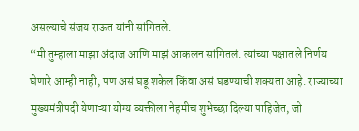असल्याचे संजय राऊत यांनी सांगितले.
“मी तुम्हाला माझा अंदाज आणि माझं आकलन सांगितलं. त्यांच्या पक्षातले निर्णय घेणारे आम्ही नाही, पण असं घडू शकेल किंवा असं घडण्याची शक्यता आहे. राज्याच्या मुख्यमंत्रीपदी येणाऱ्या योग्य व्यक्तीला नेहमीच शुभेच्छा दिल्या पाहिजेत, जो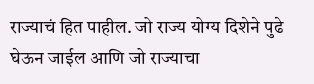राज्याचं हित पाहील. जो राज्य योग्य दिशेने पुढे घेऊन जाईल आणि जो राज्याचा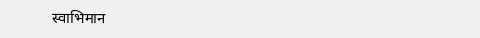स्वाभिमान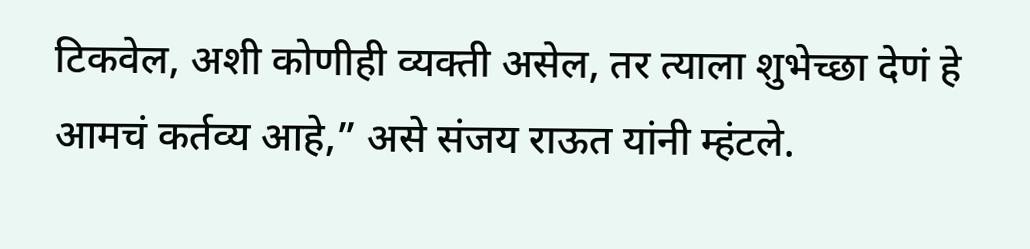टिकवेल, अशी कोणीही व्यक्ती असेल, तर त्याला शुभेच्छा देणं हे आमचं कर्तव्य आहे,” असे संजय राऊत यांनी म्हंटले.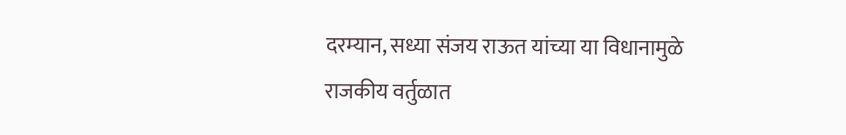दरम्यान, सध्या संजय राऊत यांच्या या विधानामुळे राजकीय वर्तुळात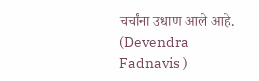चर्चांना उधाण आले आहे. (Devendra Fadnavis )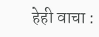हेही वाचा :